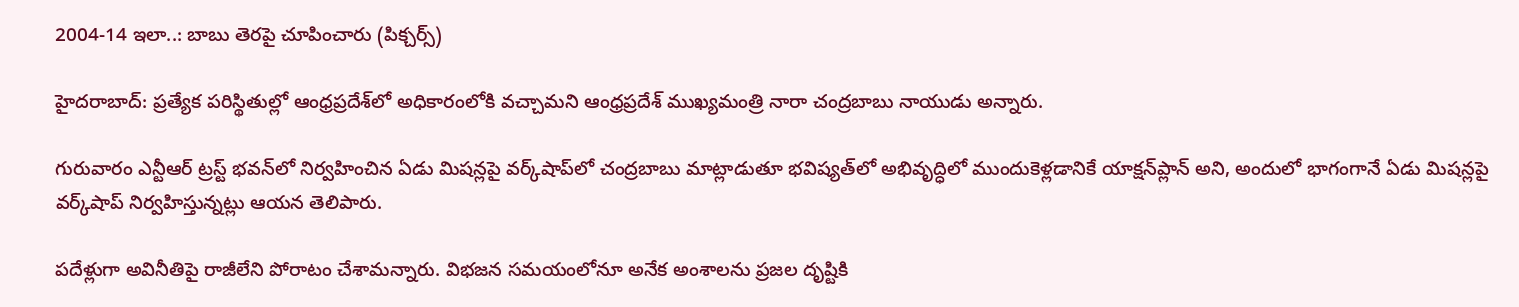2004-14 ఇలా..: బాబు తెరపై చూపించారు (పిక్చర్స్)

హైదరాబాద్: ప్రత్యేక పరిస్థితుల్లో ఆంధ్రప్రదేశ్‌లో అధికారంలోకి వచ్చామని ఆంధ్రప్రదేశ్ ముఖ్యమంత్రి నారా చంద్రబాబు నాయుడు అన్నారు.

గురువారం ఎన్టీఆర్ ట్రస్ట్ భవన్‌లో నిర్వహించిన ఏడు మిషన్లపై వర్క్‌షాప్‌లో చంద్రబాబు మాట్లాడుతూ భవిష్యత్‌లో అభివృద్ధిలో ముందుకెళ్లడానికే యాక్షన్‌ప్లాన్ అని, అందులో భాగంగానే ఏడు మిషన్లపై వర్క్‌షాప్ నిర్వహిస్తున్నట్లు ఆయన తెలిపారు.

పదేళ్లుగా అవినీతిపై రాజీలేని పోరాటం చేశామన్నారు. విభజన సమయంలోనూ అనేక అంశాలను ప్రజల దృష్టికి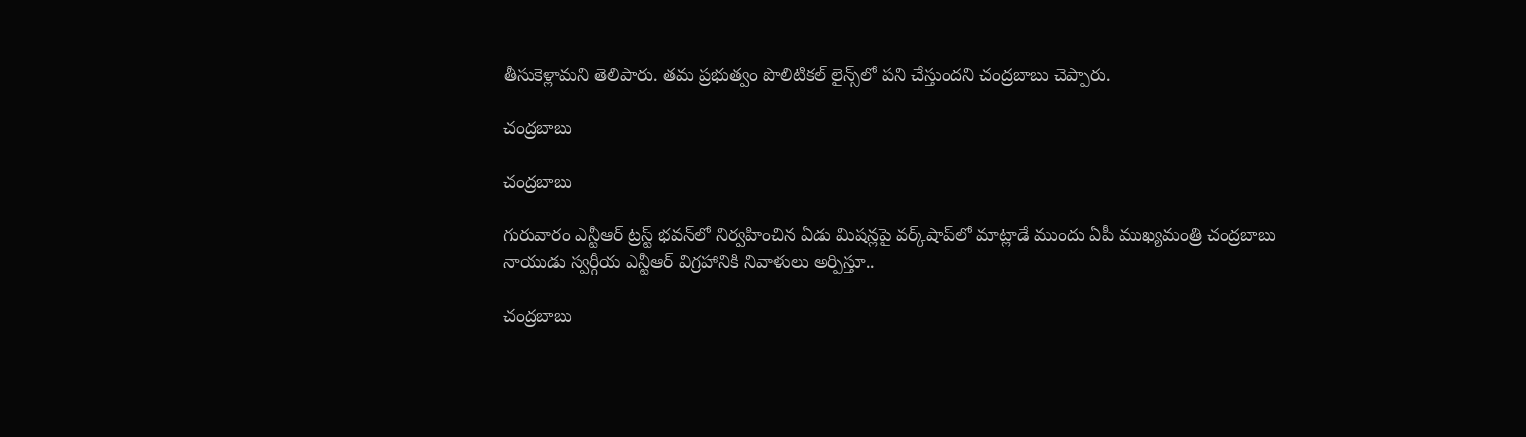తీసుకెళ్లామని తెలిపారు. తమ ప్రభుత్వం పొలిటికల్ లైన్స్‌లో పని చేస్తుందని చంద్రబాబు చెప్పారు.

చంద్రబాబు

చంద్రబాబు

గురువారం ఎన్టీఆర్ ట్రస్ట్ భవన్‌లో నిర్వహించిన ఏడు మిషన్లపై వర్క్‌షాప్‌లో మాట్లాడే ముందు ఏపీ ముఖ్యమంత్రి చంద్రబాబు నాయుడు స్వర్గీయ ఎన్టీఆర్ విగ్రహానికి నివాళులు అర్పిస్తూ..

చంద్రబాబు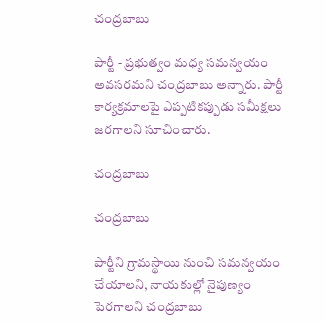చంద్రబాబు

పార్టీ - ప్రభుత్వం మధ్య సమన్వయం అవసరమని చంద్రబాబు అన్నారు. పార్టీ కార్యక్రమాలపై ఎప్పటికప్పుడు సమీక్షలు జరగాలని సూచించారు.

చంద్రబాబు

చంద్రబాబు

పార్టీని గ్రామస్థాయి నుంచి సమన్వయం చేయాలని, నాయకుల్లో నైపుణ్యం పెరగాలని చంద్రబాబు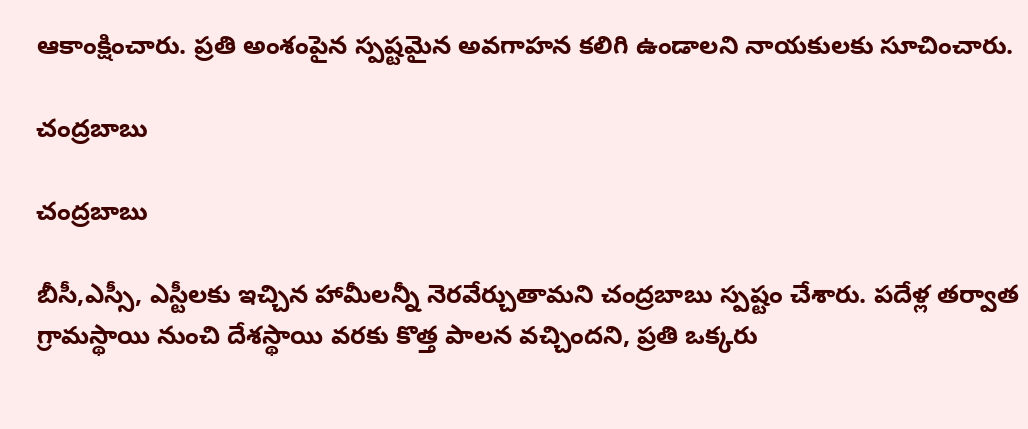ఆకాంక్షించారు. ప్రతి అంశంపైన స్పష్టమైన అవగాహన కలిగి ఉండాలని నాయకులకు సూచించారు.

చంద్రబాబు

చంద్రబాబు

బీసీ,ఎస్సీ, ఎస్టీలకు ఇచ్చిన హామీలన్నీ నెరవేర్చుతామని చంద్రబాబు స్పష్టం చేశారు. పదేళ్ల తర్వాత గ్రామస్థాయి నుంచి దేశస్థాయి వరకు కొత్త పాలన వచ్చిందని, ప్రతి ఒక్కరు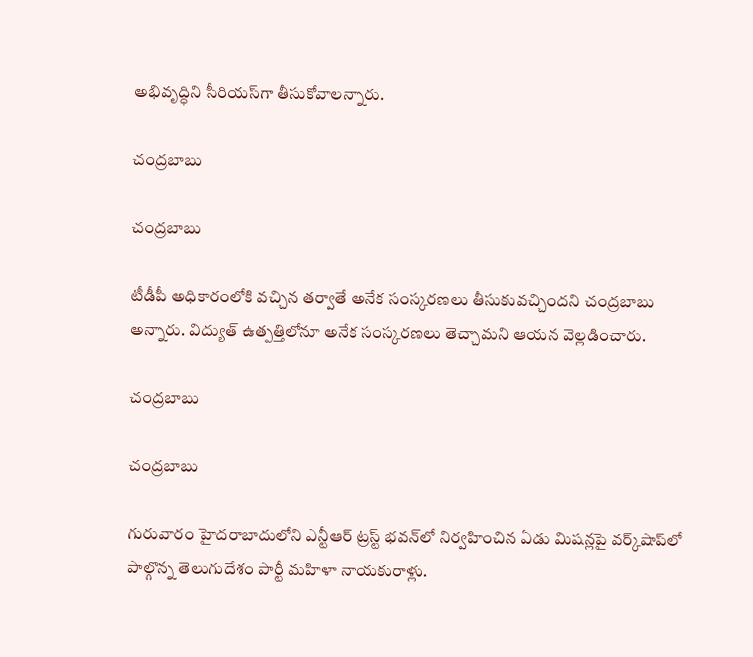అభివృద్ధిని సీరియస్‌గా తీసుకోవాలన్నారు.

చంద్రబాబు

చంద్రబాబు

టీడీపీ అధికారంలోకి వచ్చిన తర్వాతే అనేక సంస్కరణలు తీసుకువచ్చిందని చంద్రబాబు అన్నారు. విద్యుత్ ఉత్పత్తిలోనూ అనేక సంస్కరణలు తెచ్చామని ఆయన వెల్లడించారు.

చంద్రబాబు

చంద్రబాబు

గురువారం హైదరాబాదులోని ఎన్టీఆర్ ట్రస్ట్ భవన్‌లో నిర్వహించిన ఏడు మిషన్లపై వర్క్‌షాప్‌లో పాల్గొన్న తెలుగుదేశం పార్టీ మహిళా నాయకురాళ్లు.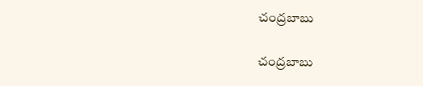చంద్రబాబు

చంద్రబాబు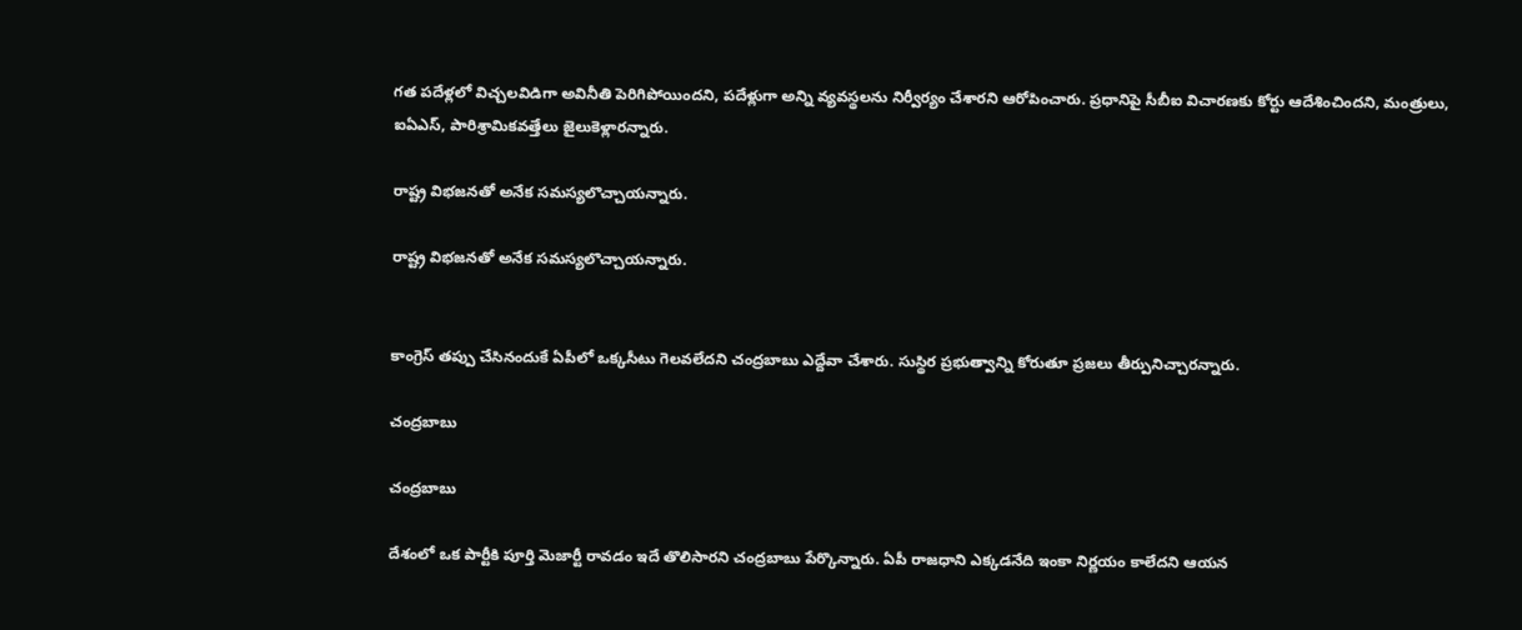గత పదేళ్లలో విచ్చలవిడిగా అవినీతి పెరిగిపోయిందని, పదేళ్లుగా అన్ని వ్యవస్థలను నిర్వీర్యం చేశారని ఆరోపించారు. ప్రధానిపై సీబీఐ విచారణకు కోర్టు ఆదేశించిందని, మంత్రులు, ఐఏఎస్, పారిశ్రామికవత్తేలు జైలుకెళ్లారన్నారు.

రాష్ట్ర విభజనతో అనేక సమస్యలొచ్చాయన్నారు.

రాష్ట్ర విభజనతో అనేక సమస్యలొచ్చాయన్నారు.


కాంగ్రెస్ తప్పు చేసినందుకే ఏపీలో ఒక్కసీటు గెలవలేదని చంద్రబాబు ఎద్దేవా చేశారు. సుస్థిర ప్రభుత్వాన్ని కోరుతూ ప్రజలు తీర్పునిచ్చారన్నారు.

చంద్రబాబు

చంద్రబాబు

దేశంలో ఒక పార్టీకి పూర్తి మెజార్టీ రావడం ఇదే తొలిసారని చంద్రబాబు పేర్కొన్నారు. ఏపీ రాజధాని ఎక్కడనేది ఇంకా నిర్ణయం కాలేదని ఆయన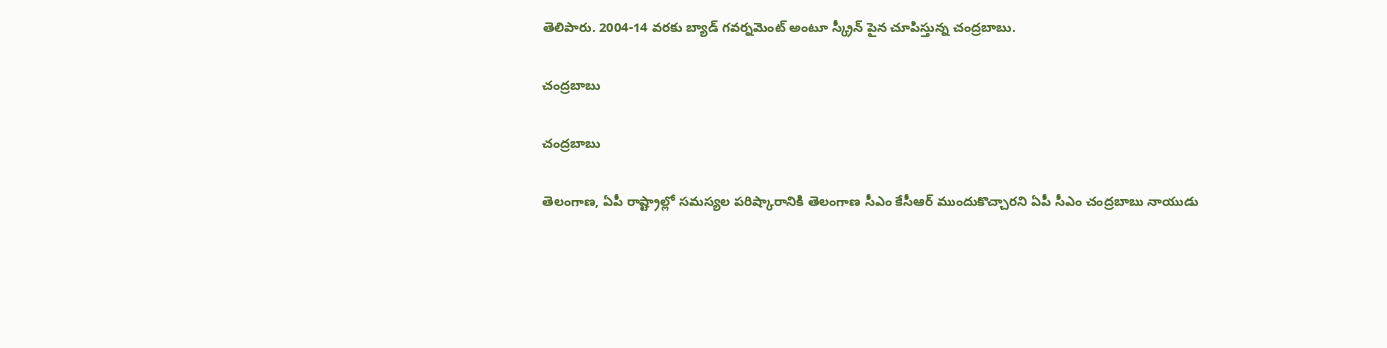తెలిపారు. 2004-14 వరకు బ్యాడ్ గవర్నమెంట్ అంటూ స్క్రీన్ పైన చూపిస్తున్న చంద్రబాబు.

చంద్రబాబు

చంద్రబాబు

తెలంగాణ, ఏపీ రాష్ట్రాల్లో సమస్యల పరిష్కారానికి తెలంగాణ సీఎం కేసీఆర్ ముందుకొచ్చారని ఏపీ సీఎం చంద్రబాబు నాయుడు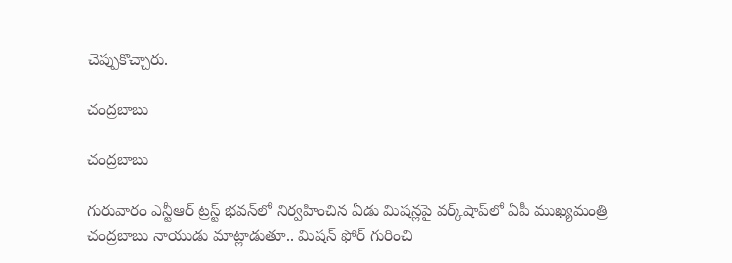చెప్పుకొచ్చారు.

చంద్రబాబు

చంద్రబాబు

గురువారం ఎన్టీఆర్ ట్రస్ట్ భవన్‌లో నిర్వహించిన ఏడు మిషన్లపై వర్క్‌షాప్‌లో ఏపీ ముఖ్యమంత్రి చంద్రబాబు నాయుడు మాట్లాడుతూ.. మిషన్ ఫోర్ గురించి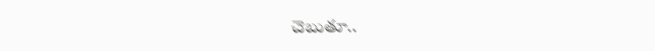చెబుతూ..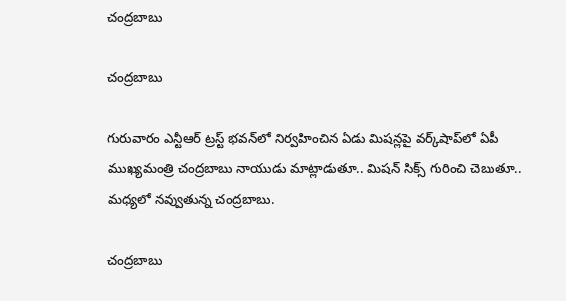చంద్రబాబు

చంద్రబాబు

గురువారం ఎన్టీఆర్ ట్రస్ట్ భవన్‌లో నిర్వహించిన ఏడు మిషన్లపై వర్క్‌షాప్‌లో ఏపీ ముఖ్యమంత్రి చంద్రబాబు నాయుడు మాట్లాడుతూ.. మిషన్ సిక్స్ గురించి చెబుతూ.. మధ్యలో నవ్వుతున్న చంద్రబాబు.

చంద్రబాబు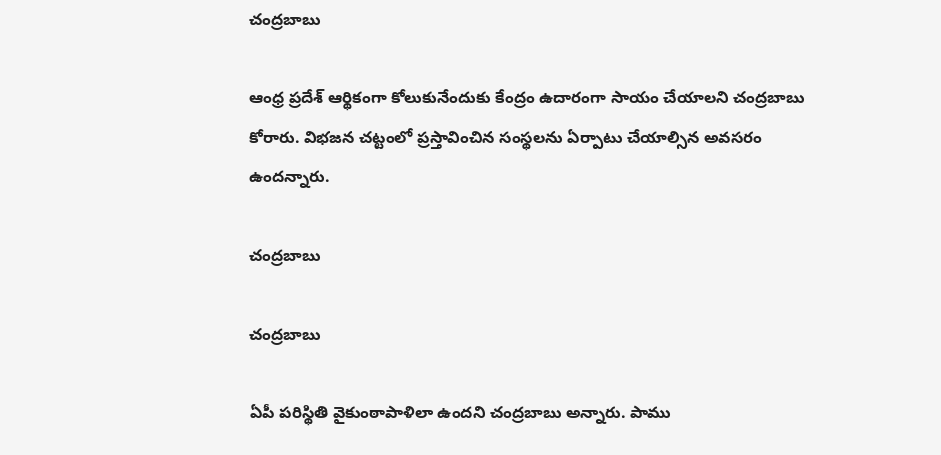చంద్రబాబు

ఆంధ్ర ప్రదేశ్ ఆర్థికంగా కోలుకునేందుకు కేంద్రం ఉదారంగా సాయం చేయాలని చంద్రబాబు కోరారు. విభజన చట్టంలో ప్రస్తావించిన సంస్థలను ఏర్పాటు చేయాల్సిన అవసరం ఉందన్నారు.

చంద్రబాబు

చంద్రబాబు

ఏపీ పరిస్థితి వైకుంఠాపాళిలా ఉందని చంద్రబాబు అన్నారు. పాము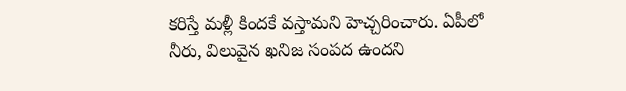కరిస్తే మళ్లీ కిందకే వస్తామని హెచ్చరించారు. ఏపీలో నీరు, విలువైన ఖనిజ సంపద ఉందని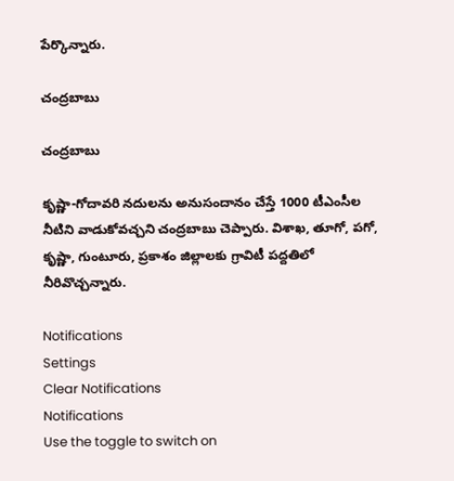పేర్కొన్నారు.

చంద్రబాబు

చంద్రబాబు

కృష్ణా-గోదావరి నదులను అనుసందానం చేస్తే 1000 టీఎంసీల నీటిని వాడుకోవచ్చని చంద్రబాబు చెప్పారు. విశాఖ, తూగో, పగో, కృష్ణా, గుంటూరు, ప్రకాశం జిల్లాలకు గ్రావిటీ పద్దతిలో నీరివొచ్చన్నారు.

Notifications
Settings
Clear Notifications
Notifications
Use the toggle to switch on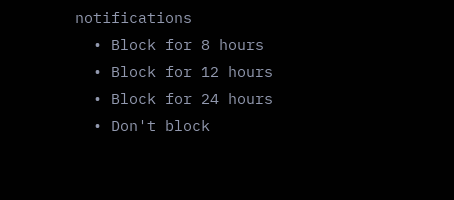notifications
  • Block for 8 hours
  • Block for 12 hours
  • Block for 24 hours
  • Don't block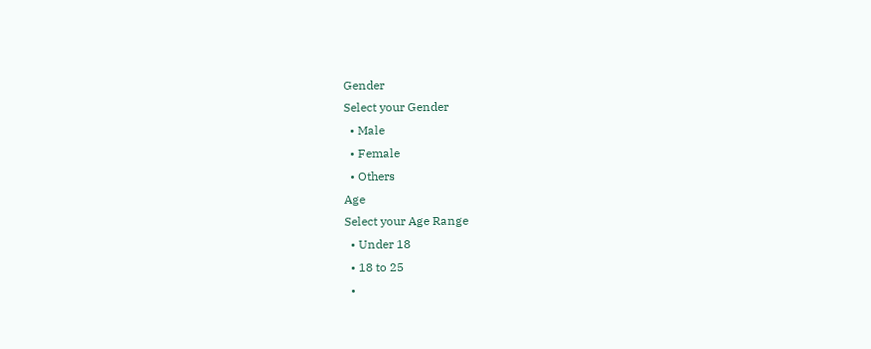Gender
Select your Gender
  • Male
  • Female
  • Others
Age
Select your Age Range
  • Under 18
  • 18 to 25
  •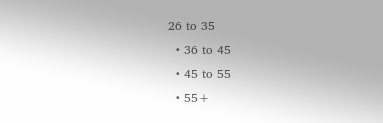26 to 35
  • 36 to 45
  • 45 to 55
  • 55+